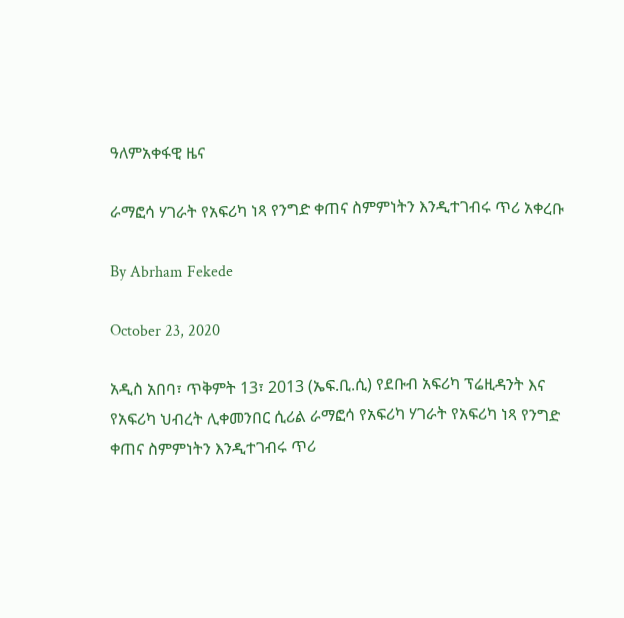ዓለምአቀፋዊ ዜና

ራማፎሳ ሃገራት የአፍሪካ ነጻ የንግድ ቀጠና ስምምነትን እንዲተገብሩ ጥሪ አቀረቡ

By Abrham Fekede

October 23, 2020

አዲስ አበባ፣ ጥቅምት 13፣ 2013 (ኤፍ.ቢ.ሲ) የደቡብ አፍሪካ ፕሬዚዳንት እና የአፍሪካ ህብረት ሊቀመንበር ሲሪል ራማፎሳ የአፍሪካ ሃገራት የአፍሪካ ነጻ የንግድ ቀጠና ስምምነትን እንዲተገብሩ ጥሪ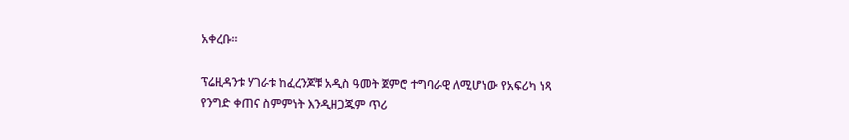አቀረቡ፡፡

ፕሬዚዳንቱ ሃገራቱ ከፈረንጆቹ አዲስ ዓመት ጀምሮ ተግባራዊ ለሚሆነው የአፍሪካ ነጻ የንግድ ቀጠና ስምምነት እንዲዘጋጁም ጥሪ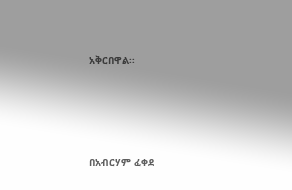አቅርበዋል፡፡





በአብርሃም ፈቀደ